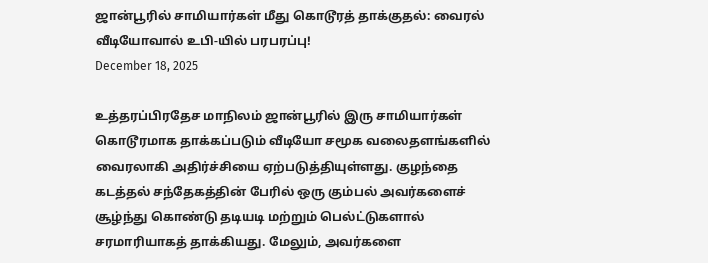ஜான்பூரில் சாமியார்கள் மீது கொடூரத் தாக்குதல்: வைரல் வீடியோவால் உபி-யில் பரபரப்பு!
December 18, 2025

உத்தரப்பிரதேச மாநிலம் ஜான்பூரில் இரு சாமியார்கள் கொடூரமாக தாக்கப்படும் வீடியோ சமூக வலைதளங்களில் வைரலாகி அதிர்ச்சியை ஏற்படுத்தியுள்ளது. குழந்தை கடத்தல் சந்தேகத்தின் பேரில் ஒரு கும்பல் அவர்களைச் சூழ்ந்து கொண்டு தடியடி மற்றும் பெல்ட்டுகளால் சரமாரியாகத் தாக்கியது. மேலும், அவர்களை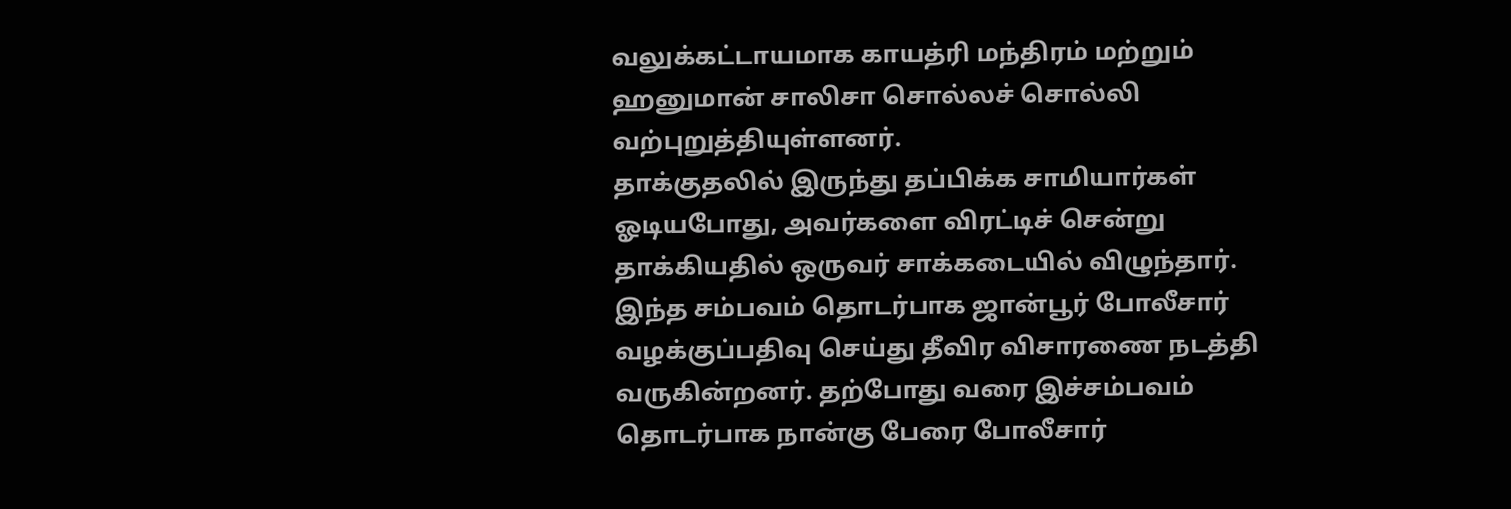வலுக்கட்டாயமாக காயத்ரி மந்திரம் மற்றும் ஹனுமான் சாலிசா சொல்லச் சொல்லி வற்புறுத்தியுள்ளனர்.
தாக்குதலில் இருந்து தப்பிக்க சாமியார்கள் ஓடியபோது, அவர்களை விரட்டிச் சென்று தாக்கியதில் ஒருவர் சாக்கடையில் விழுந்தார். இந்த சம்பவம் தொடர்பாக ஜான்பூர் போலீசார் வழக்குப்பதிவு செய்து தீவிர விசாரணை நடத்தி வருகின்றனர். தற்போது வரை இச்சம்பவம் தொடர்பாக நான்கு பேரை போலீசார்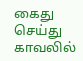கைது செய்து காவலில்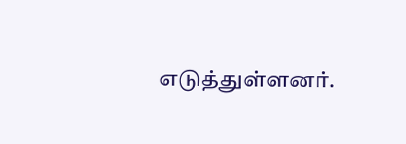எடுத்துள்ளனர்.